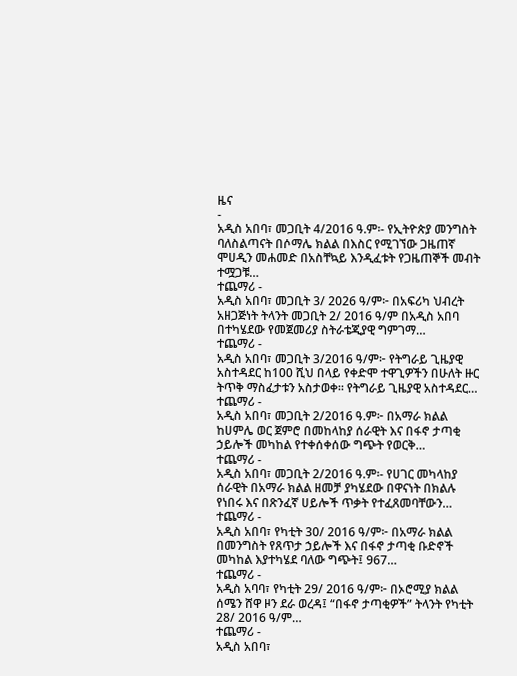ዜና
-
አዲስ አበባ፣ መጋቢት 4/2016 ዓ.ም፡- የኢትዮጵያ መንግስት ባለስልጣናት በሶማሌ ክልል በእስር የሚገኘው ጋዜጠኛ ሞሀዲን መሐመድ በአስቸኳይ እንዲፈቱት የጋዜጠኞች መብት ተሟጋቹ…
ተጨማሪ -
አዲስ አበባ፣ መጋቢት 3/ 2026 ዓ/ም፦ በአፍሪካ ህብረት አዘጋጅነት ትላንት መጋቢት 2/ 2016 ዓ/ም በአዲስ አበባ በተካሄደው የመጀመሪያ ስትራቴጂያዊ ግምገማ…
ተጨማሪ -
አዲስ አበባ፣ መጋቢት 3/2016 ዓ/ም፦ የትግራይ ጊዜያዊ አስተዳደር ከ100 ሺህ በላይ የቀድሞ ተዋጊዎችን በሁለት ዙር ትጥቅ ማስፈታቱን አስታወቀ። የትግራይ ጊዜያዊ አስተዳደር…
ተጨማሪ -
አዲስ አበባ፣ መጋቢት 2/2016 ዓ.ም፦ በአማራ ክልል ከሀምሌ ወር ጀምሮ በመከላከያ ሰራዊት እና በፋኖ ታጣቂ ኃይሎች መካከል የተቀሰቀሰው ግጭት የወርቅ…
ተጨማሪ -
አዲስ አበባ፣ መጋቢት 2/2016 ዓ.ም፡- የሀገር መካላከያ ሰራዊት በአማራ ክልል ዘመቻ ያካሄደው በዋናነት በክልሉ የነበሩ እና በጽንፈኛ ሀይሎች ጥቃት የተፈጸመባቸውን…
ተጨማሪ -
አዲስ አበባ፣ የካቲት 30/ 2016 ዓ/ም፦ በአማራ ክልል በመንግስት የጸጥታ ኃይሎች እና በፋኖ ታጣቂ ቡድኖች መካከል እያተካሄደ ባለው ግጭት፤ 967…
ተጨማሪ -
አዲስ አባባ፣ የካቲት 29/ 2016 ዓ/ም፦ በኦሮሚያ ክልል ሰሜን ሸዋ ዞን ደራ ወረዳ፤ “በፋኖ ታጣቂዎች” ትላንት የካቲት 28/ 2016 ዓ/ም…
ተጨማሪ -
አዲስ አበባ፣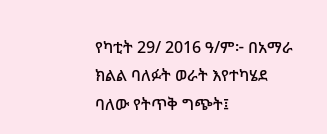የካቲት 29/ 2016 ዓ/ም፦ በአማራ ክልል ባለፉት ወራት እየተካሄደ ባለው የትጥቅ ግጭት፤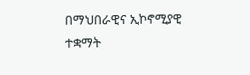በማህበራዊና ኢኮኖሚያዊ ተቋማት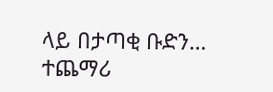ላይ በታጣቂ ቡድን…
ተጨማሪ